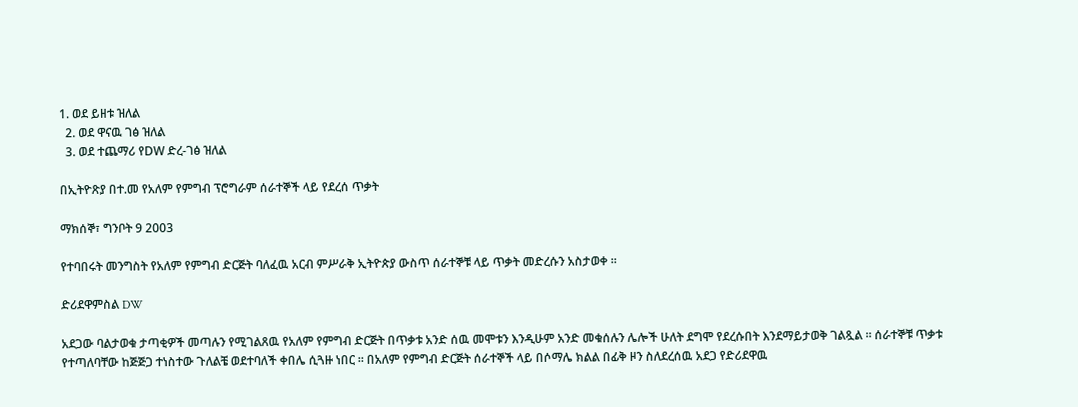1. ወደ ይዘቱ ዝለል
  2. ወደ ዋናዉ ገፅ ዝለል
  3. ወደ ተጨማሪ የDW ድረ-ገፅ ዝለል

በኢትዮጽያ በተ.መ የአለም የምግብ ፕሮግራም ሰራተኞች ላይ የደረሰ ጥቃት

ማክሰኞ፣ ግንቦት 9 2003

የተባበሩት መንግስት የአለም የምግብ ድርጅት ባለፈዉ አርብ ምሥራቅ ኢትዮጵያ ውስጥ ሰራተኞቹ ላይ ጥቃት መድረሱን አስታወቀ ።

ድሪደዋምስል DW

አደጋው ባልታወቁ ታጣቂዎች መጣሉን የሚገልጸዉ የአለም የምግብ ድርጅት በጥቃቱ አንድ ሰዉ መሞቱን እንዲሁም አንድ መቁሰሉን ሌሎች ሁለት ደግሞ የደረሱበት እንደማይታወቅ ገልጿል ። ሰራተኞቹ ጥቃቱ የተጣለባቸው ከጅጅጋ ተነስተው ጉለልቼ ወደተባለች ቀበሌ ሲጓዙ ነበር ። በአለም የምግብ ድርጅት ሰራተኞች ላይ በሶማሌ ክልል በፊቅ ዞን ስለደረሰዉ አደጋ የድሪደዋዉ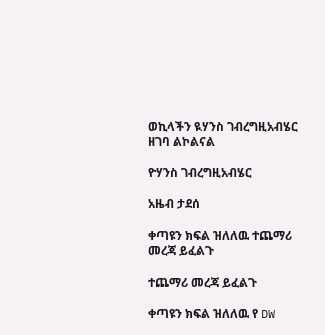ወኪላችን ዪሃንስ ገብረግዚአብሄር ዘገባ ልኮልናል

ዮሃንስ ገብረግዚአብሄር

አዜብ ታደሰ

ቀጣዩን ክፍል ዝለለዉ ተጨማሪ መረጃ ይፈልጉ

ተጨማሪ መረጃ ይፈልጉ

ቀጣዩን ክፍል ዝለለዉ የ DW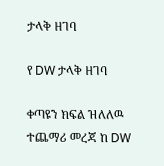ታላቅ ዘገባ

የ DW ታላቅ ዘገባ

ቀጣዩን ክፍል ዝለለዉ ተጨማሪ መረጃ ከ DW